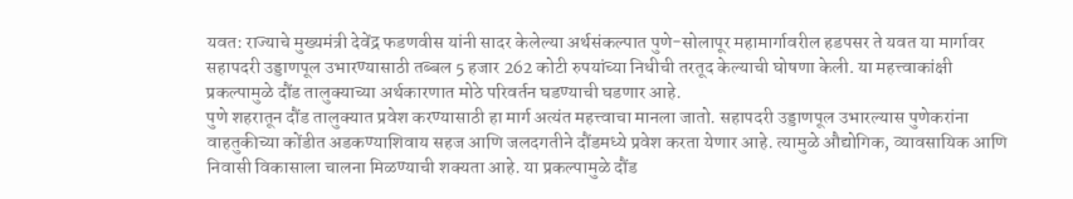यवत: राज्याचे मुख्यमंत्री देवेंद्र फडणवीस यांनी सादर केलेल्या अर्थसंकल्पात पुणे-सोलापूर महामार्गावरील हडपसर ते यवत या मार्गावर सहापदरी उड्डाणपूल उभारण्यासाठी तब्बल 5 हजार 262 कोटी रुपयांच्या निधीची तरतूद केल्याची घोषणा केली. या महत्त्वाकांक्षी प्रकल्पामुळे दौंड तालुक्याच्या अर्थकारणात मोठे परिवर्तन घडण्याची घडणार आहे.
पुणे शहरातून दौंड तालुक्यात प्रवेश करण्यासाठी हा मार्ग अत्यंत महत्त्वाचा मानला जातो. सहापदरी उड्डाणपूल उभारल्यास पुणेकरांना वाहतुकीच्या कोंडीत अडकण्याशिवाय सहज आणि जलदगतीने दौंडमध्ये प्रवेश करता येणार आहे. त्यामुळे औद्योगिक, व्यावसायिक आणि निवासी विकासाला चालना मिळण्याची शक्यता आहे. या प्रकल्पामुळे दौंड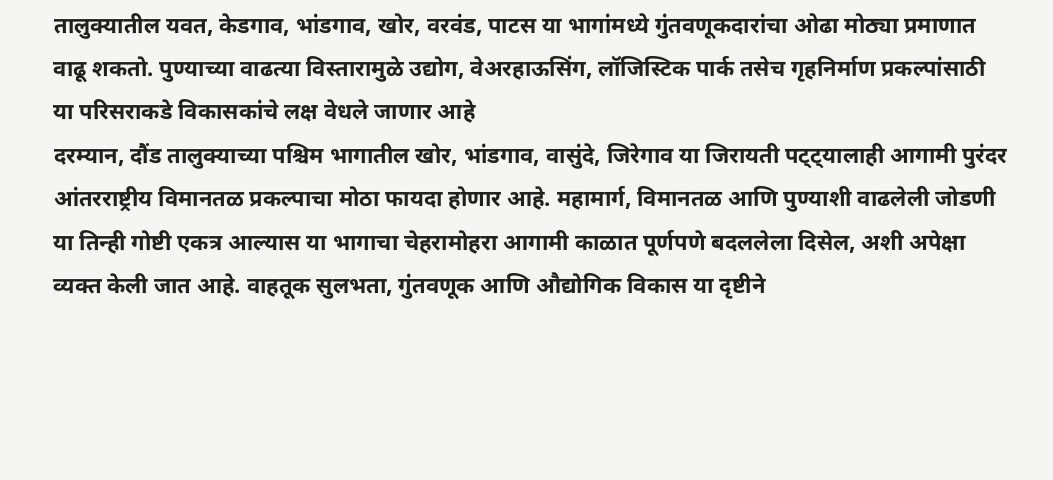तालुक्यातील यवत, केडगाव, भांडगाव, खोर, वरवंड, पाटस या भागांमध्ये गुंतवणूकदारांचा ओढा मोठ्या प्रमाणात वाढू शकतो. पुण्याच्या वाढत्या विस्तारामुळे उद्योग, वेअरहाऊसिंग, लॉजिस्टिक पार्क तसेच गृहनिर्माण प्रकल्पांसाठी या परिसराकडे विकासकांचे लक्ष वेधले जाणार आहे
दरम्यान, दौंड तालुक्याच्या पश्चिम भागातील खोर, भांडगाव, वासुंदे, जिरेगाव या जिरायती पट्ट्यालाही आगामी पुरंदर आंतरराष्ट्रीय विमानतळ प्रकल्पाचा मोठा फायदा होणार आहे. महामार्ग, विमानतळ आणि पुण्याशी वाढलेली जोडणी या तिन्ही गोष्टी एकत्र आल्यास या भागाचा चेहरामोहरा आगामी काळात पूर्णपणे बदललेला दिसेल, अशी अपेक्षा व्यक्त केली जात आहे. वाहतूक सुलभता, गुंतवणूक आणि औद्योगिक विकास या दृष्टीने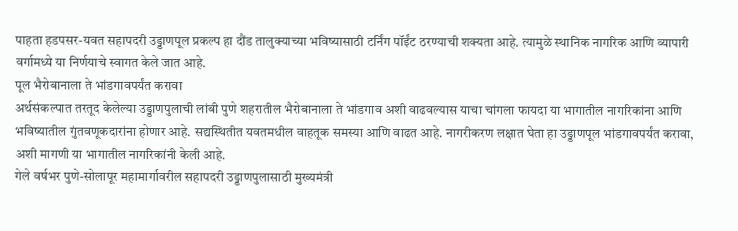पाहता हडपसर-यवत सहापदरी उड्डाणपूल प्रकल्प हा दौंड तालुक्याच्या भविष्यासाठी टर्निंग पॉईंट ठरण्याची शक्यता आहे. त्यामुळे स्थानिक नागरिक आणि व्यापारी वर्गामध्ये या निर्णयाचे स्वागत केले जात आहे.
पूल भैरोबानाला ते भांडगावपर्यंत करावा
अर्थसंकल्पात तरतूद केलेल्या उड्डाणपुलाची लांबी पुणे शहरातील भैरोबानाला ते भांडगाव अशी वाढवल्यास याचा चांगला फायदा या भागातील नागरिकांना आणि भविष्यातील गुंतवणूकदारांना होणार आहे. सद्यस्थितीत यवतमधील वाहतूक समस्या आणि वाढत आहे. नागरीकरण लक्षात घेता हा उड्डाणपूल भांडगावपर्यंत करावा, अशी मागणी या भागातील नागरिकांनी केली आहे.
गेले वर्षभर पुणे-सोलापूर महामार्गावरील सहापदरी उड्डाणपुलासाठी मुख्यमंत्री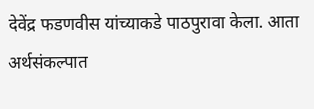देवेंद्र फडणवीस यांच्याकडे पाठपुरावा केला. आता अर्थसंकल्पात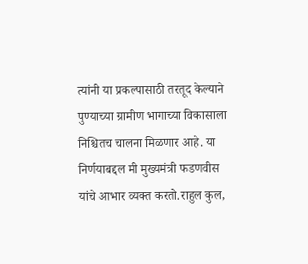त्यांनी या प्रकल्पासाठी तरतूद केल्याने पुण्याच्या ग्रामीण भागाच्या विकासाला निश्चितच चालना मिळणार आहे. या निर्णयाबद्दल मी मुख्यमंत्री फडणवीस यांचे आभार व्यक्त करतो.राहुल कुल,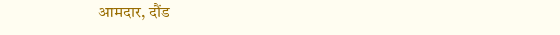आमदार, दौंड